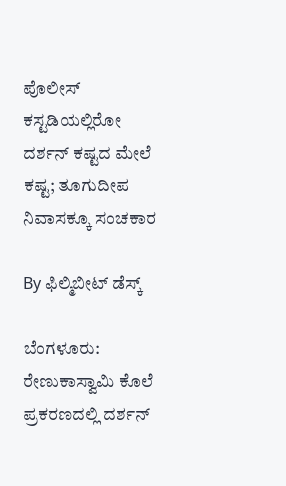ಪೊಲೀಸ್ ಕಸ್ಟಡಿಯಲ್ಲಿರೋ ದರ್ಶನ್‌ ಕಷ್ಟದ ಮೇಲೆ ಕಷ್ಟ; ತೂಗುದೀಪ ನಿವಾಸಕ್ಕೂ ಸಂಚಕಾರ

By ಫಿಲ್ಮಿಬೀಟ್ ಡೆಸ್ಕ್

ಬೆಂಗಳೂರು: ರೇಣುಕಾಸ್ವಾಮಿ ಕೊಲೆ ಪ್ರಕರಣದಲ್ಲಿ ದರ್ಶನ್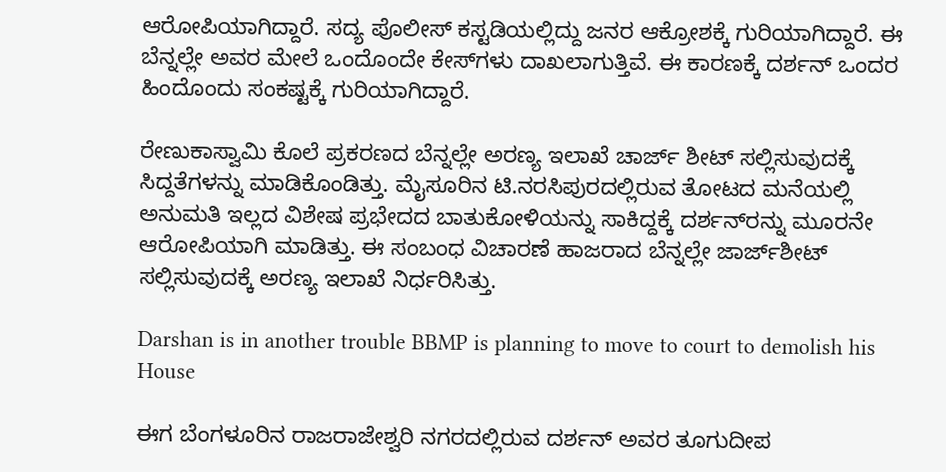ಆರೋಪಿಯಾಗಿದ್ದಾರೆ. ಸದ್ಯ ಪೊಲೀಸ್ ಕಸ್ಟಡಿಯಲ್ಲಿದ್ದು ಜನರ ಆಕ್ರೋಶಕ್ಕೆ ಗುರಿಯಾಗಿದ್ದಾರೆ. ಈ ಬೆನ್ನಲ್ಲೇ ಅವರ ಮೇಲೆ ಒಂದೊಂದೇ ಕೇಸ್‌ಗಳು ದಾಖಲಾಗುತ್ತಿವೆ. ಈ ಕಾರಣಕ್ಕೆ ದರ್ಶನ್ ಒಂದರ ಹಿಂದೊಂದು ಸಂಕಷ್ಟಕ್ಕೆ ಗುರಿಯಾಗಿದ್ದಾರೆ.

ರೇಣುಕಾಸ್ವಾಮಿ ಕೊಲೆ ಪ್ರಕರಣದ ಬೆನ್ನಲ್ಲೇ ಅರಣ್ಯ ಇಲಾಖೆ ಚಾರ್ಜ್‌ ಶೀಟ್ ಸಲ್ಲಿಸುವುದಕ್ಕೆ ಸಿದ್ದತೆಗಳನ್ನು ಮಾಡಿಕೊಂಡಿತ್ತು. ಮೈಸೂರಿನ ಟಿ.ನರಸಿಪುರದಲ್ಲಿರುವ ತೋಟದ ಮನೆಯಲ್ಲಿ ಅನುಮತಿ ಇಲ್ಲದ ವಿಶೇಷ ಪ್ರಭೇದದ ಬಾತುಕೋಳಿಯನ್ನು ಸಾಕಿದ್ದಕ್ಕೆ ದರ್ಶನ್‌ರನ್ನು ಮೂರನೇ ಆರೋಪಿಯಾಗಿ ಮಾಡಿತ್ತು. ಈ ಸಂಬಂಧ ವಿಚಾರಣೆ ಹಾಜರಾದ ಬೆನ್ನಲ್ಲೇ ಜಾರ್ಜ್‌ಶೀಟ್ ಸಲ್ಲಿಸುವುದಕ್ಕೆ ಅರಣ್ಯ ಇಲಾಖೆ ನಿರ್ಧರಿಸಿತ್ತು.

Darshan is in another trouble BBMP is planning to move to court to demolish his House

ಈಗ ಬೆಂಗಳೂರಿನ ರಾಜರಾಜೇಶ್ವರಿ ನಗರದಲ್ಲಿರುವ ದರ್ಶನ್ ಅವರ ತೂಗುದೀಪ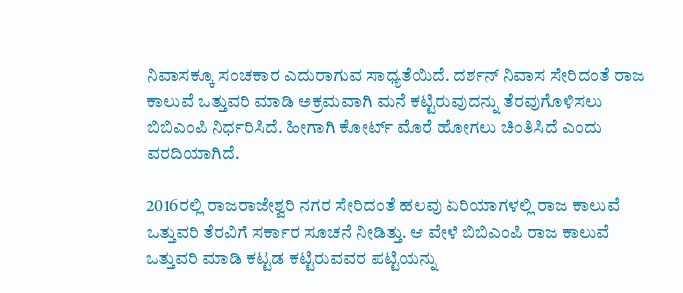ನಿವಾಸಕ್ಕೂ ಸಂಚಕಾರ ಎದುರಾಗುವ ಸಾಧ್ಯತೆಯಿದೆ. ದರ್ಶನ್ ನಿವಾಸ ಸೇರಿದಂತೆ ರಾಜ ಕಾಲುವೆ ಒತ್ತುವರಿ ಮಾಡಿ ಅಕ್ರಮವಾಗಿ ಮನೆ ಕಟ್ಟಿರುವುದನ್ನು ತೆರವುಗೊಳಿಸಲು ಬಿಬಿಎಂಪಿ ನಿರ್ಧರಿಸಿದೆ. ಹೀಗಾಗಿ ಕೋರ್ಟ್ ಮೊರೆ ಹೋಗಲು ಚಿಂತಿಸಿದೆ ಎಂದು ವರದಿಯಾಗಿದೆ.

2016ರಲ್ಲಿ ರಾಜರಾಜೇಶ್ವರಿ ನಗರ ಸೇರಿದಂತೆ ಹಲವು ಏರಿಯಾಗಳಲ್ಲಿ ರಾಜ ಕಾಲುವೆ ಒತ್ತುವರಿ ತೆರವಿಗೆ ಸರ್ಕಾರ ಸೂಚನೆ ನೀಡಿತ್ತು. ಆ ವೇಳೆ ಬಿಬಿಎಂಪಿ ರಾಜ ಕಾಲುವೆ ಒತ್ತುವರಿ ಮಾಡಿ ಕಟ್ಟಡ ಕಟ್ಟಿರುವವರ ಪಟ್ಟಿಯನ್ನು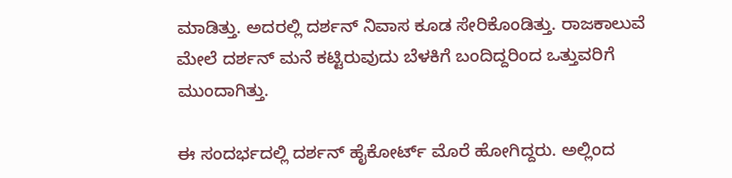ಮಾಡಿತ್ತು. ಅದರಲ್ಲಿ ದರ್ಶನ್ ನಿವಾಸ ಕೂಡ ಸೇರಿಕೊಂಡಿತ್ತು. ರಾಜಕಾಲುವೆ ಮೇಲೆ ದರ್ಶನ್ ಮನೆ ಕಟ್ಟಿರುವುದು ಬೆಳಕಿಗೆ ಬಂದಿದ್ದರಿಂದ ಒತ್ತುವರಿಗೆ ಮುಂದಾಗಿತ್ತು.

ಈ ಸಂದರ್ಭದಲ್ಲಿ ದರ್ಶನ್ ಹೈಕೋರ್ಟ್ ಮೊರೆ ಹೋಗಿದ್ದರು. ಅಲ್ಲಿಂದ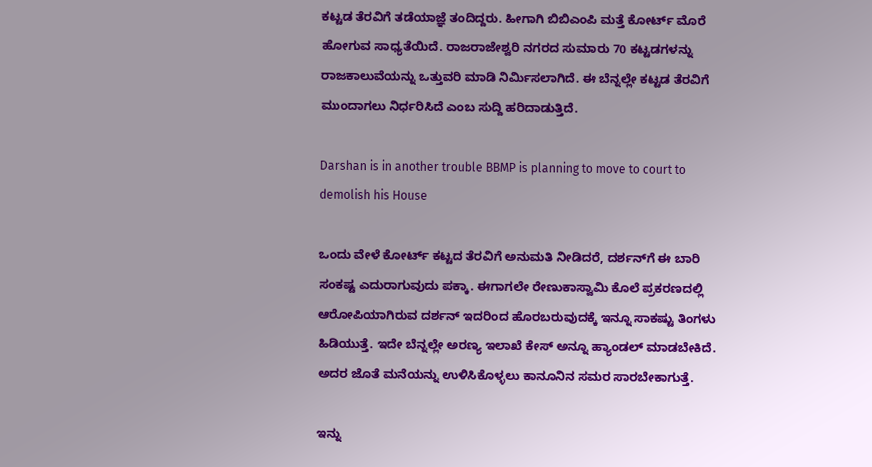ಕಟ್ಟಡ ತೆರವಿಗೆ ತಡೆಯಾಜ್ಞೆ ತಂದಿದ್ದರು. ಹೀಗಾಗಿ ಬಿಬಿಎಂಪಿ ಮತ್ತೆ ಕೋರ್ಟ್ ಮೊರೆ ಹೋಗುವ ಸಾಧ್ಯತೆಯಿದೆ. ರಾಜರಾಜೇಶ್ವರಿ ನಗರದ ಸುಮಾರು 70 ಕಟ್ಟಡಗಳನ್ನು ರಾಜಕಾಲುವೆಯನ್ನು ಒತ್ತುವರಿ ಮಾಡಿ ನಿರ್ಮಿಸಲಾಗಿದೆ. ಈ ಬೆನ್ನಲ್ಲೇ ಕಟ್ಟಡ ತೆರವಿಗೆ ಮುಂದಾಗಲು ನಿರ್ಧರಿಸಿದೆ ಎಂಬ ಸುದ್ದಿ ಹರಿದಾಡುತ್ತಿದೆ.

Darshan is in another trouble BBMP is planning to move to court to demolish his House

ಒಂದು ವೇಳೆ ಕೋರ್ಟ್ ಕಟ್ಟದ ತೆರವಿಗೆ ಅನುಮತಿ ನೀಡಿದರೆ, ದರ್ಶನ್‌ಗೆ ಈ ಬಾರಿ ಸಂಕಷ್ಟ ಎದುರಾಗುವುದು ಪಕ್ಕಾ. ಈಗಾಗಲೇ ರೇಣುಕಾಸ್ವಾಮಿ ಕೊಲೆ ಪ್ರಕರಣದಲ್ಲಿ ಆರೋಪಿಯಾಗಿರುವ ದರ್ಶನ್ ಇದರಿಂದ ಹೊರಬರುವುದಕ್ಕೆ ಇನ್ನೂ ಸಾಕಷ್ಟು ತಿಂಗಳು ಹಿಡಿಯುತ್ತೆ. ಇದೇ ಬೆನ್ನಲ್ಲೇ ಅರಣ್ಯ ಇಲಾಖೆ ಕೇಸ್‌ ಅನ್ನೂ ಹ್ಯಾಂಡಲ್ ಮಾಡಬೇಕಿದೆ. ಅದರ ಜೊತೆ ಮನೆಯನ್ನು ಉಳಿಸಿಕೊಳ್ಳಲು ಕಾನೂನಿನ ಸಮರ ಸಾರಬೇಕಾಗುತ್ತೆ.

ಇನ್ನು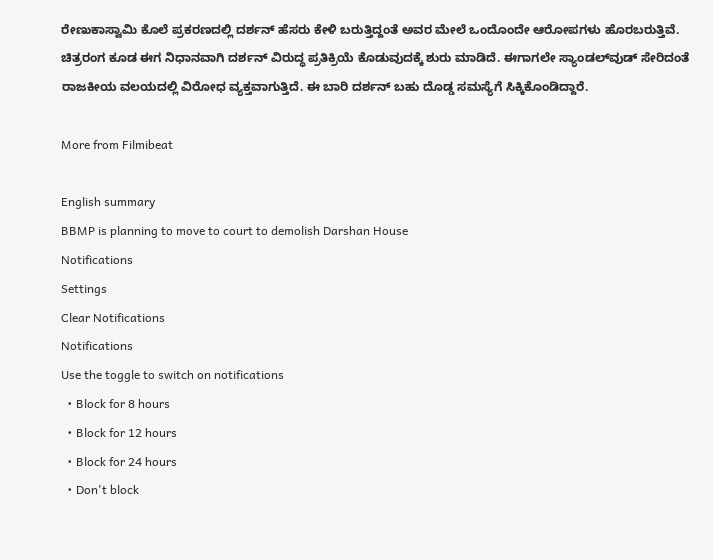ರೇಣುಕಾಸ್ವಾಮಿ ಕೊಲೆ ಪ್ರಕರಣದಲ್ಲಿ ದರ್ಶನ್ ಹೆಸರು ಕೇಳಿ ಬರುತ್ತಿದ್ದಂತೆ ಅವರ ಮೇಲೆ ಒಂದೊಂದೇ ಆರೋಪಗಳು ಹೊರಬರುತ್ತಿವೆ. ಚಿತ್ರರಂಗ ಕೂಡ ಈಗ ನಿಧಾನವಾಗಿ ದರ್ಶನ್ ವಿರುದ್ಧ ಪ್ರತಿಕ್ರಿಯೆ ಕೊಡುವುದಕ್ಕೆ ಶುರು ಮಾಡಿದೆ. ಈಗಾಗಲೇ ಸ್ಯಾಂಡಲ್‌ವುಡ್ ಸೇರಿದಂತೆ ರಾಜಕೀಯ ವಲಯದಲ್ಲಿ ವಿರೋಧ ವ್ಯಕ್ತವಾಗುತ್ತಿದೆ. ಈ ಬಾರಿ ದರ್ಶನ್ ಬಹು ದೊಡ್ಡ ಸಮಸ್ಯೆಗೆ ಸಿಕ್ಕಿಕೊಂಡಿದ್ದಾರೆ.

More from Filmibeat

English summary
BBMP is planning to move to court to demolish Darshan House
Notifications
Settings
Clear Notifications
Notifications
Use the toggle to switch on notifications
  • Block for 8 hours
  • Block for 12 hours
  • Block for 24 hours
  • Don't block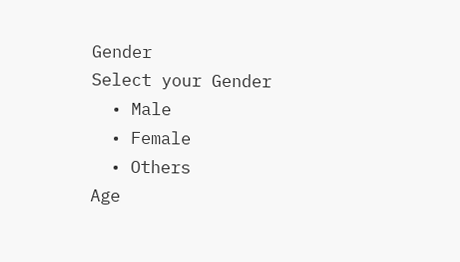Gender
Select your Gender
  • Male
  • Female
  • Others
Age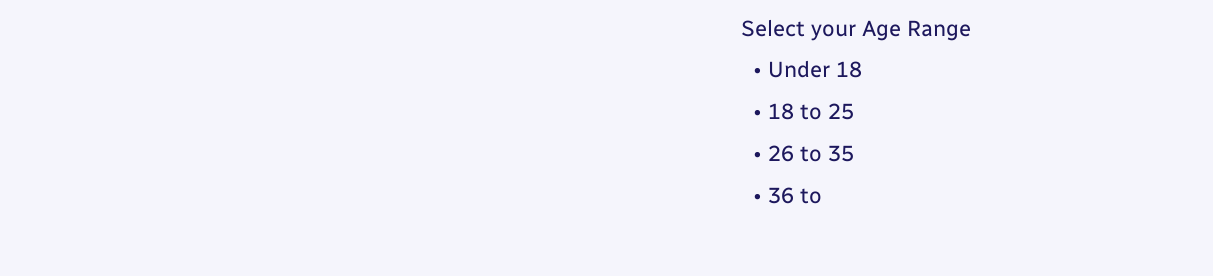Select your Age Range
  • Under 18
  • 18 to 25
  • 26 to 35
  • 36 to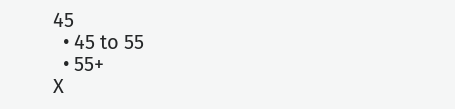45
  • 45 to 55
  • 55+
X